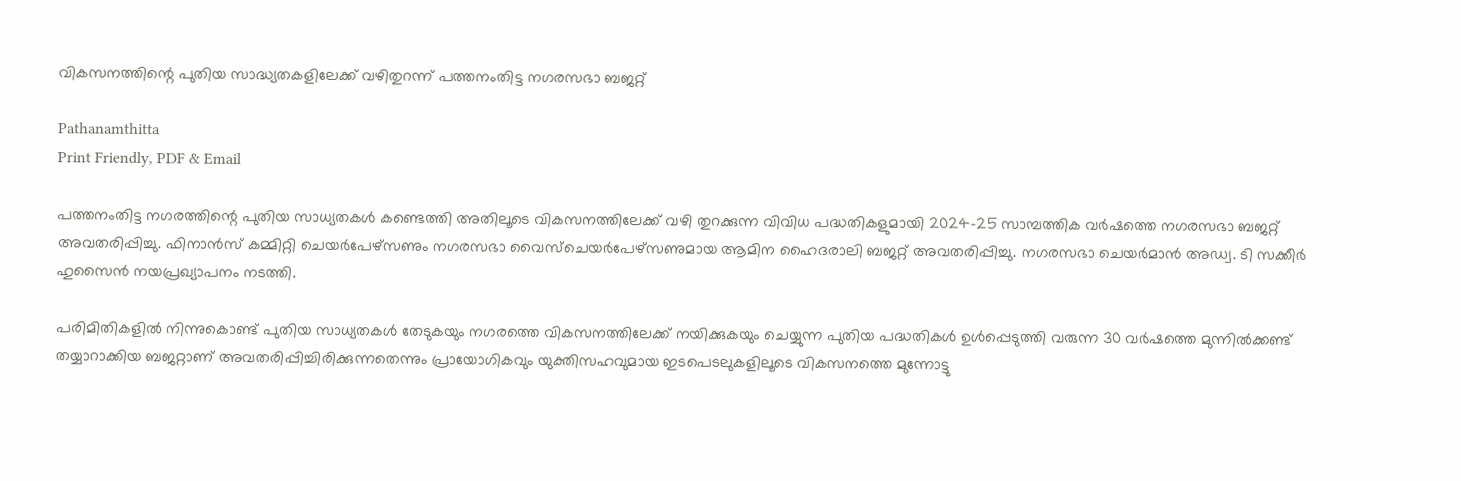വികസനത്തിന്റെ പുതിയ സാദ്ധ്യതകളിലേക്ക് വഴിതുറന്ന് പത്തനംതിട്ട നഗരസഭാ ബജറ്റ്

Pathanamthitta
Print Friendly, PDF & Email

പത്തനംതിട്ട നഗരത്തിന്റെ പുതിയ സാധ്യതകൾ കണ്ടെത്തി അതിലൂടെ വികസനത്തിലേക്ക് വഴി തുറക്കുന്ന വിവിധ പദ്ധതികളുമായി 2024-25 സാമ്പത്തിക വർഷത്തെ നഗരസഭാ ബജറ്റ് അവതരിപ്പിച്ചു. ഫിനാൻസ് കമ്മിറ്റി ചെയർപേഴ്‌സണും നഗരസഭാ വൈസ്‌ചെയർപേഴ്‌സണുമായ ആമിന ഹൈദരാലി ബജറ്റ് അവതരിപ്പിച്ചു. നഗരസഭാ ചെയർമാൻ അഡ്വ. ടി സക്കീർ ഹുസൈൻ നയപ്രഖ്യാപനം നടത്തി.

പരിമിതികളിൽ നിന്നുകൊണ്ട് പുതിയ സാധ്യതകൾ തേടുകയും നഗരത്തെ വികസനത്തിലേക്ക് നയിക്കുകയും ചെയ്യുന്ന പുതിയ പദ്ധതികൾ ഉൾപ്പെടുത്തി വരുന്ന 30 വർഷത്തെ മുന്നിൽക്കണ്ട് തയ്യാറാക്കിയ ബജറ്റാണ് അവതരിപ്പിച്ചിരിക്കുന്നതെന്നും പ്രായോഗികവും യുക്തിസഹവുമായ ഇടപെടലുകളിലൂടെ വികസനത്തെ മുന്നോട്ടു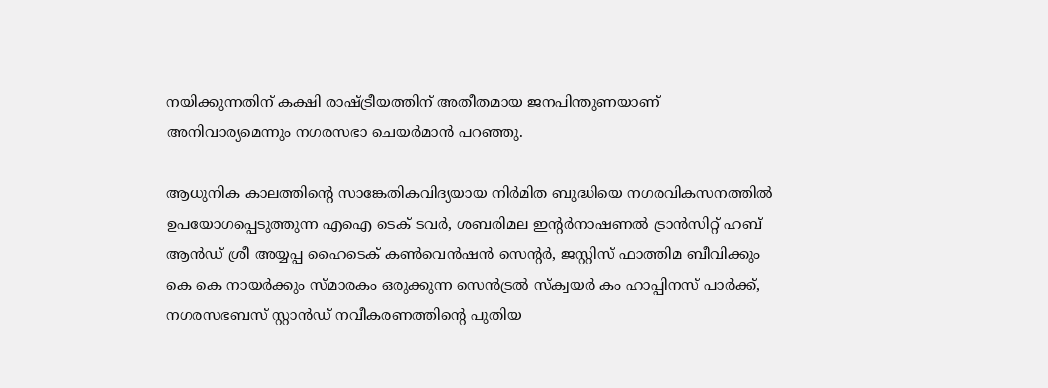നയിക്കുന്നതിന് കക്ഷി രാഷ്ട്രീയത്തിന് അതീതമായ ജനപിന്തുണയാണ് അനിവാര്യമെന്നും നഗരസഭാ ചെയർമാൻ പറഞ്ഞു.

ആധുനിക കാലത്തിന്റെ സാങ്കേതികവിദ്യയായ നിർമിത ബുദ്ധിയെ നഗരവികസനത്തിൽ ഉപയോഗപ്പെടുത്തുന്ന എഐ ടെക് ടവർ, ശബരിമല ഇന്റർനാഷണൽ ട്രാൻസിറ്റ് ഹബ് ആൻഡ് ശ്രീ അയ്യപ്പ ഹൈടെക് കൺവെൻഷൻ സെന്റർ, ജസ്റ്റിസ് ഫാത്തിമ ബീവിക്കും കെ കെ നായർക്കും സ്മാരകം ഒരുക്കുന്ന സെൻട്രൽ സ്‌ക്വയർ കം ഹാപ്പിനസ് പാർക്ക്, നഗരസഭബസ് സ്റ്റാൻഡ് നവീകരണത്തിന്റെ പുതിയ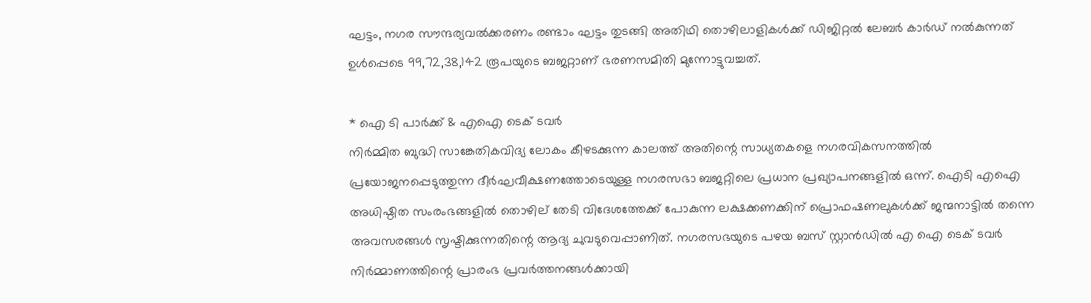ഘട്ടം, നഗര സൗന്ദര്യവൽക്കരണം രണ്ടാം ഘട്ടം തുടങ്ങി അതിഥി തൊഴിലാളികൾക്ക് ഡിജിറ്റൽ ലേബർ കാർഡ് നൽകുന്നത് ഉൾപ്പെടെ 99,72,38,142 രൂപയുടെ ബജറ്റാണ് ഭരണസമിതി മുന്നോട്ടുവച്ചത്.

* ഐ ടി പാർക്ക് & എഐ ടെക് ടവർ
നിർമ്മിത ബുദ്ധി സാങ്കേതികവിദ്യ ലോകം കീഴടക്കുന്ന കാലത്ത് അതിന്റെ സാധ്യതകളെ നഗരവികസനത്തിൽ പ്രയോജനപ്പെടുത്തുന്ന ദീർഘവീക്ഷണത്തോടെയുള്ള നഗരസഭാ ബജറ്റിലെ പ്രധാന പ്രഖ്യാപനങ്ങളിൽ ഒന്ന്. ഐടി എഐ അധിഷ്ഠിത സംരംഭങ്ങളിൽ തൊഴില് തേടി വിദേശത്തേക്ക് പോകുന്ന ലക്ഷക്കണക്കിന് പ്രൊഫഷണലുകൾക്ക് ജന്മനാട്ടിൽ തന്നെ അവസരങ്ങൾ സൃഷ്ടിക്കുന്നതിന്റെ ആദ്യ ചുവടുവെപ്പാണിത്. നഗരസഭയുടെ പഴയ ബസ് സ്റ്റാൻഡിൽ എ ഐ ടെക് ടവർ നിർമ്മാണത്തിന്റെ പ്രാരംഭ പ്രവർത്തനങ്ങൾക്കായി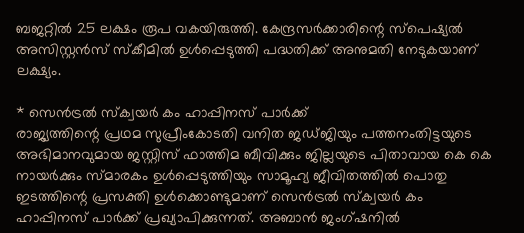ബജറ്റിൽ 25 ലക്ഷം രൂപ വകയിരുത്തി. കേന്ദ്രസർക്കാരിന്റെ സ്‌പെഷ്യൽ അസിസ്റ്റൻസ് സ്‌കീമിൽ ഉൾപ്പെടുത്തി പദ്ധതിക്ക് അനുമതി നേടുകയാണ് ലക്ഷ്യം.

* സെൻട്രൽ സ്‌ക്വയർ കം ഹാപ്പിനസ് പാർക്ക്
രാജ്യത്തിന്റെ പ്രഥമ സുപ്രീംകോടതി വനിത ജഡ്ജിയും പത്തനംതിട്ടയുടെ അഭിമാനവുമായ ജസ്റ്റിസ് ഫാത്തിമ ബീവിക്കും ജില്ലയുടെ പിതാവായ കെ കെ നായർക്കും സ്മാരകം ഉൾപ്പെടുത്തിയും സാമൂഹ്യ ജീവിതത്തിൽ പൊതു ഇടത്തിന്റെ പ്രസക്തി ഉൾക്കൊണ്ടുമാണ് സെൻട്രൽ സ്‌ക്വയർ കം ഹാപ്പിനസ് പാർക്ക് പ്രഖ്യാപിക്കുന്നത്. അബാൻ ജംഗ്ഷനിൽ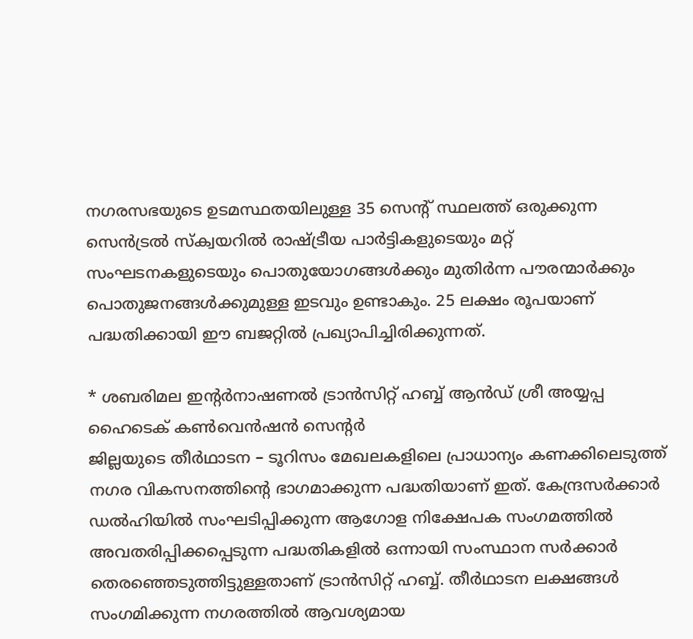നഗരസഭയുടെ ഉടമസ്ഥതയിലുള്ള 35 സെന്റ് സ്ഥലത്ത് ഒരുക്കുന്ന സെൻട്രൽ സ്‌ക്വയറിൽ രാഷ്ട്രീയ പാർട്ടികളുടെയും മറ്റ് സംഘടനകളുടെയും പൊതുയോഗങ്ങൾക്കും മുതിർന്ന പൗരന്മാർക്കും പൊതുജനങ്ങൾക്കുമുള്ള ഇടവും ഉണ്ടാകും. 25 ലക്ഷം രൂപയാണ് പദ്ധതിക്കായി ഈ ബജറ്റിൽ പ്രഖ്യാപിച്ചിരിക്കുന്നത്.

* ശബരിമല ഇന്റർനാഷണൽ ട്രാൻസിറ്റ് ഹബ്ബ് ആൻഡ് ശ്രീ അയ്യപ്പ ഹൈടെക് കൺവെൻഷൻ സെന്റർ
ജില്ലയുടെ തീർഥാടന – ടൂറിസം മേഖലകളിലെ പ്രാധാന്യം കണക്കിലെടുത്ത് നഗര വികസനത്തിന്റെ ഭാഗമാക്കുന്ന പദ്ധതിയാണ് ഇത്. കേന്ദ്രസർക്കാർ ഡൽഹിയിൽ സംഘടിപ്പിക്കുന്ന ആഗോള നിക്ഷേപക സംഗമത്തിൽ അവതരിപ്പിക്കപ്പെടുന്ന പദ്ധതികളിൽ ഒന്നായി സംസ്ഥാന സർക്കാർ തെരഞ്ഞെടുത്തിട്ടുള്ളതാണ് ട്രാൻസിറ്റ് ഹബ്ബ്. തീർഥാടന ലക്ഷങ്ങൾ സംഗമിക്കുന്ന നഗരത്തിൽ ആവശ്യമായ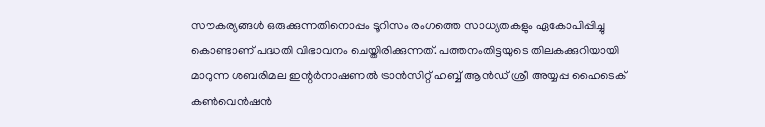സൗകര്യങ്ങൾ ഒരുക്കുന്നതിനൊപ്പം ടൂറിസം രംഗത്തെ സാധ്യതകളും ഏകോപിപ്പിച്ചു കൊണ്ടാണ് പദ്ധതി വിഭാവനം ചെയ്തിരിക്കുന്നത്. പത്തനംതിട്ടയുടെ തിലകക്കുറിയായി മാറുന്ന ശബരിമല ഇന്റർനാഷണൽ ട്രാൻസിറ്റ് ഹബ്ബ് ആൻഡ് ശ്രീ അയ്യപ്പ ഹൈടെക് കൺവെൻഷൻ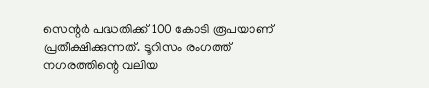സെന്റർ പദ്ധതിക്ക് 100 കോടി രൂപയാണ് പ്രതീക്ഷിക്കുന്നത്. ടൂറിസം രംഗത്ത് നഗരത്തിന്റെ വലിയ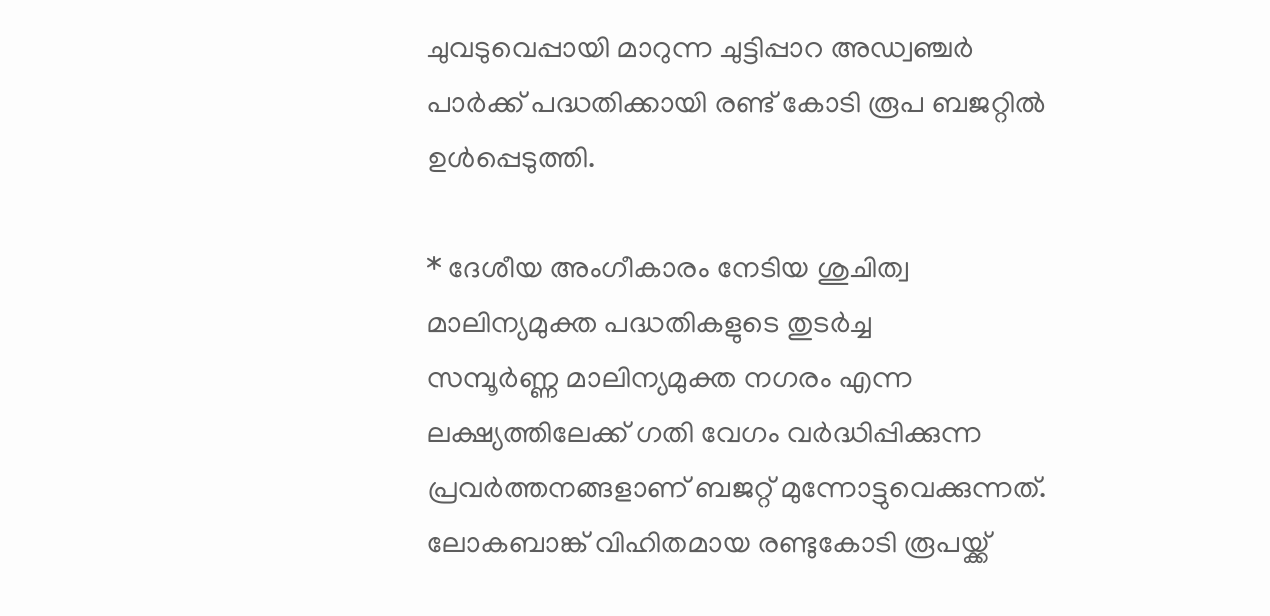ചുവടുവെപ്പായി മാറുന്ന ചുട്ടിപ്പാറ അഡ്വഞ്ചർ പാർക്ക് പദ്ധതിക്കായി രണ്ട് കോടി രൂപ ബജറ്റിൽ ഉൾപ്പെടുത്തി.

* ദേശീയ അംഗീകാരം നേടിയ ശുചിത്വ മാലിന്യമുക്ത പദ്ധതികളുടെ തുടർച്ച
സമ്പൂർണ്ണ മാലിന്യമുക്ത നഗരം എന്ന ലക്ഷ്യത്തിലേക്ക് ഗതി വേഗം വർദ്ധിപ്പിക്കുന്ന പ്രവർത്തനങ്ങളാണ് ബജറ്റ് മുന്നോട്ടുവെക്കുന്നത്. ലോകബാങ്ക് വിഹിതമായ രണ്ടുകോടി രൂപയ്ക്ക്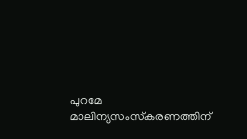പുറമേ മാലിന്യസംസ്‌കരണത്തിന്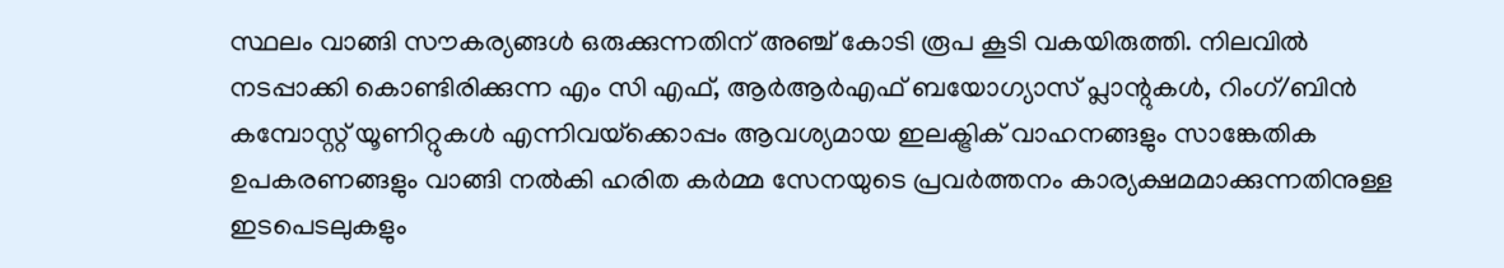സ്ഥലം വാങ്ങി സൗകര്യങ്ങൾ ഒരുക്കുന്നതിന് അഞ്ച് കോടി രൂപ കൂടി വകയിരുത്തി. നിലവിൽ നടപ്പാക്കി കൊണ്ടിരിക്കുന്ന എം സി എഫ്, ആർആർഎഫ് ബയോഗ്യാസ് പ്ലാന്റുകൾ, റിംഗ്/ബിൻ കമ്പോസ്റ്റ് യൂണിറ്റുകൾ എന്നിവയ്‌ക്കൊപ്പം ആവശ്യമായ ഇലക്ട്രിക് വാഹനങ്ങളും സാങ്കേതിക ഉപകരണങ്ങളും വാങ്ങി നൽകി ഹരിത കർമ്മ സേനയുടെ പ്രവർത്തനം കാര്യക്ഷമമാക്കുന്നതിനുള്ള ഇടപെടലുകളും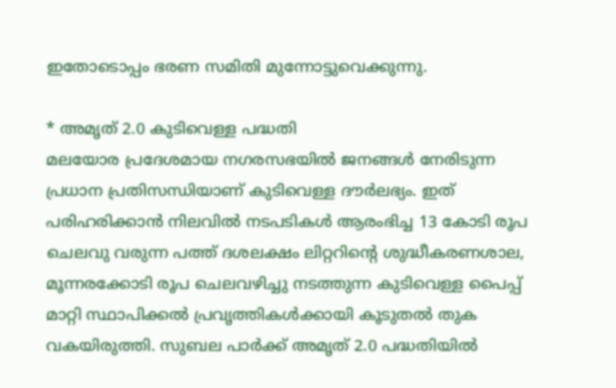ഇതോടൊപ്പം ഭരണ സമിതി മുന്നോട്ടുവെക്കുന്നു.

* അമൃത് 2.0 കുടിവെള്ള പദ്ധതി
മലയോര പ്രദേശമായ നഗരസഭയിൽ ജനങ്ങൾ നേരിടുന്ന പ്രധാന പ്രതിസന്ധിയാണ് കുടിവെള്ള ദൗർലഭ്യം. ഇത് പരിഹരിക്കാൻ നിലവിൽ നടപടികൾ ആരംഭിച്ച 13 കോടി രൂപ ചെലവു വരുന്ന പത്ത് ദശലക്ഷം ലിറ്ററിന്റെ ശുദ്ധീകരണശാല, മൂന്നരക്കോടി രൂപ ചെലവഴിച്ചു നടത്തുന്ന കുടിവെള്ള പൈപ്പ് മാറ്റി സ്ഥാപിക്കൽ പ്രവൃത്തികൾക്കായി കൂടുതൽ തുക വകയിരുത്തി. സുബല പാർക്ക് അമൃത് 2.0 പദ്ധതിയിൽ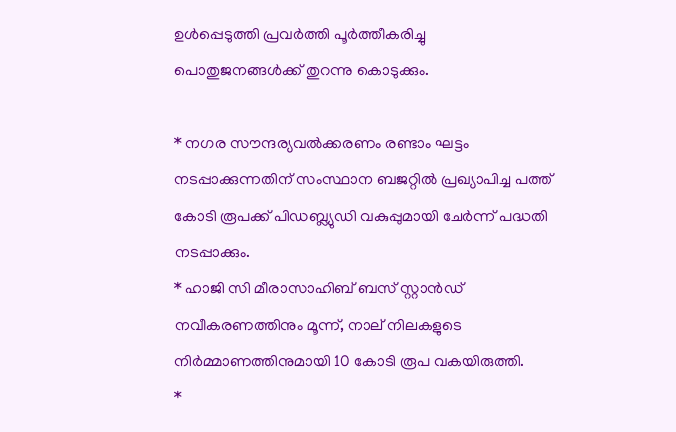ഉൾപ്പെടുത്തി പ്രവർത്തി പൂർത്തീകരിച്ചു പൊതുജനങ്ങൾക്ക് തുറന്നു കൊടുക്കും.

* നഗര സൗന്ദര്യവൽക്കരണം രണ്ടാം ഘട്ടം നടപ്പാക്കുന്നതിന് സംസ്ഥാന ബജറ്റിൽ പ്രഖ്യാപിച്ച പത്ത് കോടി രൂപക്ക് പിഡബ്ല്യുഡി വകുപ്പുമായി ചേർന്ന് പദ്ധതി നടപ്പാക്കും.
* ഹാജി സി മീരാസാഹിബ് ബസ് സ്റ്റാൻഡ് നവീകരണത്തിനും മൂന്ന്, നാല് നിലകളുടെ നിർമ്മാണത്തിനുമായി 10 കോടി രൂപ വകയിരുത്തി.
*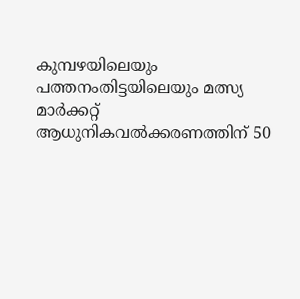കുമ്പഴയിലെയും പത്തനംതിട്ടയിലെയും മത്സ്യ മാർക്കറ്റ് ആധുനികവൽക്കരണത്തിന് 50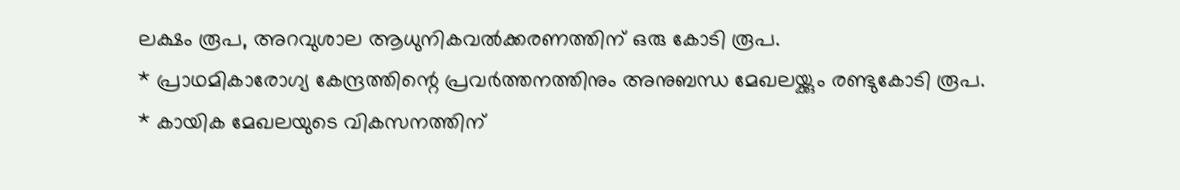ലക്ഷം രൂപ, അറവുശാല ആധുനികവൽക്കരണത്തിന് ഒരു കോടി രൂപ.
* പ്രാഥമികാരോഗ്യ കേന്ദ്രത്തിന്റെ പ്രവർത്തനത്തിനും അനുബന്ധ മേഖലയ്ക്കും രണ്ടുകോടി രൂപ.
* കായിക മേഖലയുടെ വികസനത്തിന്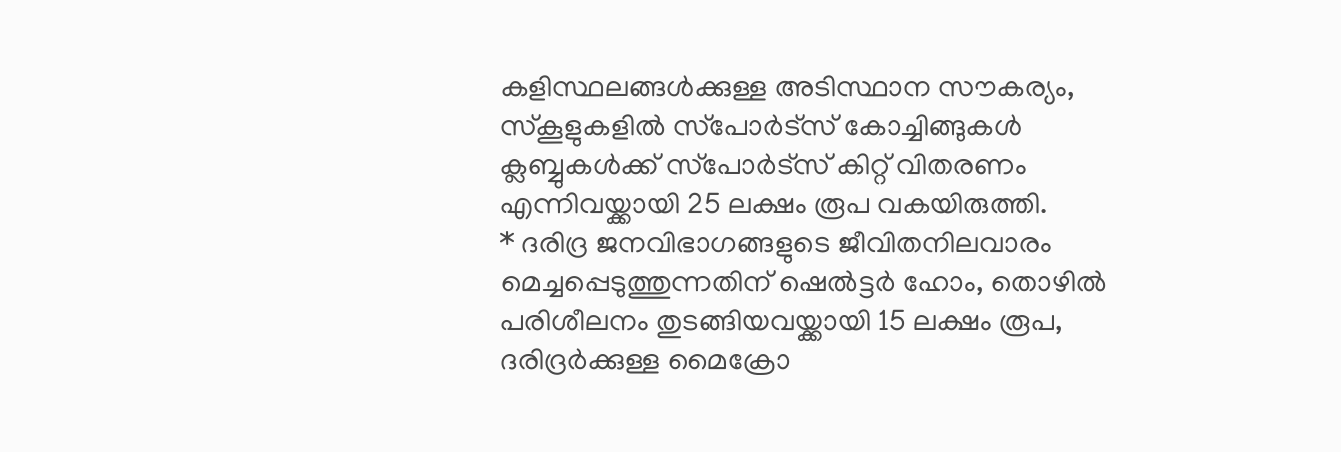കളിസ്ഥലങ്ങൾക്കുള്ള അടിസ്ഥാന സൗകര്യം, സ്‌കൂളുകളിൽ സ്‌പോർട്‌സ് കോച്ചിങ്ങുകൾ ക്ലബ്ബുകൾക്ക് സ്‌പോർട്‌സ് കിറ്റ് വിതരണം എന്നിവയ്ക്കായി 25 ലക്ഷം രൂപ വകയിരുത്തി.
* ദരിദ്ര ജനവിഭാഗങ്ങളുടെ ജീവിതനിലവാരം മെച്ചപ്പെടുത്തുന്നതിന് ഷെൽട്ടർ ഹോം, തൊഴിൽ പരിശീലനം തുടങ്ങിയവയ്ക്കായി 15 ലക്ഷം രൂപ, ദരിദ്രർക്കുള്ള മൈക്രോ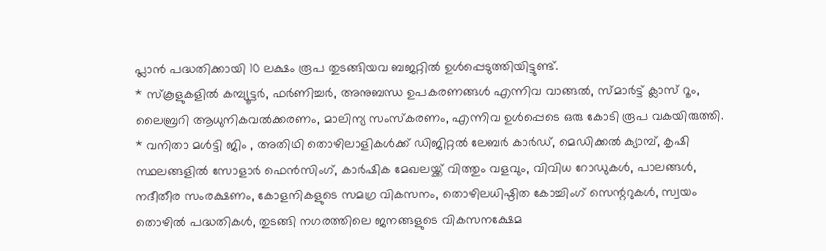പ്ലാൻ പദ്ധതിക്കായി 10 ലക്ഷം രൂപ തുടങ്ങിയവ ബജറ്റിൽ ഉൾപ്പെടുത്തിയിട്ടുണ്ട്.
* സ്‌കൂളുകളിൽ കമ്പ്യൂട്ടർ, ഫർണിച്ചർ, അനുബന്ധ ഉപകരണങ്ങൾ എന്നിവ വാങ്ങൽ, സ്മാർട്ട് ക്ലാസ് റൂം, ലൈബ്രറി ആധുനികവൽക്കരണം, മാലിന്യ സംസ്‌കരണം, എന്നിവ ഉൾപ്പെടെ ഒരു കോടി രൂപ വകയിരുത്തി.
* വനിതാ മൾട്ടി ജിം , അതിഥി തൊഴിലാളികൾക്ക് ഡിജിറ്റൽ ലേബർ കാർഡ്, മെഡിക്കൽ ക്യാമ്പ്, കൃഷി സ്ഥലങ്ങളിൽ സോളാർ ഫെൻസിംഗ്, കാർഷിക മേഖലയ്ക്ക് വിത്തും വളവും, വിവിധ റോഡുകൾ, പാലങ്ങൾ, നദീതീര സംരക്ഷണം, കോളനികളുടെ സമഗ്ര വികസനം, തൊഴിലധിഷ്ഠിത കോച്ചിംഗ് സെന്ററുകൾ, സ്വയം തൊഴിൽ പദ്ധതികൾ, തുടങ്ങി നഗരത്തിലെ ജനങ്ങളുടെ വികസനക്ഷേമ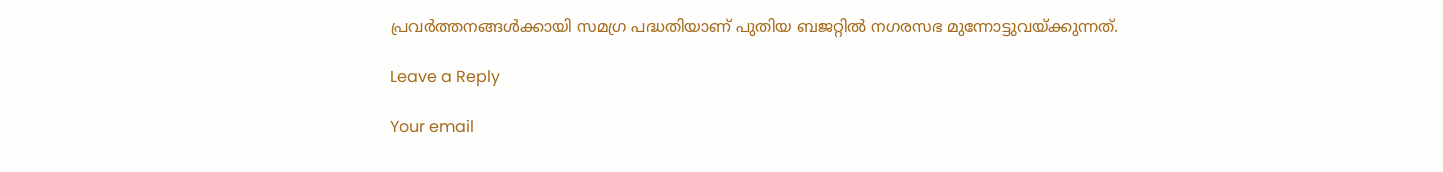പ്രവർത്തനങ്ങൾക്കായി സമഗ്ര പദ്ധതിയാണ് പുതിയ ബജറ്റിൽ നഗരസഭ മുന്നോട്ടുവയ്ക്കുന്നത്.

Leave a Reply

Your email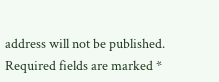address will not be published. Required fields are marked *